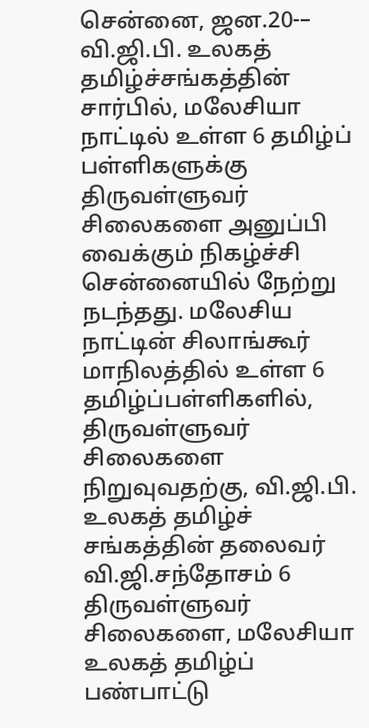சென்னை, ஜன.20-– வி.ஜி.பி. உலகத் தமிழ்ச்சங்கத்தின் சார்பில், மலேசியா நாட்டில் உள்ள 6 தமிழ்ப் பள்ளிகளுக்கு திருவள்ளுவர் சிலைகளை அனுப்பி வைக்கும் நிகழ்ச்சி சென்னையில் நேற்று நடந்தது. மலேசிய நாட்டின் சிலாங்கூர் மாநிலத்தில் உள்ள 6 தமிழ்ப்பள்ளிகளில், திருவள்ளுவர் சிலைகளை நிறுவுவதற்கு, வி.ஜி.பி. உலகத் தமிழ்ச் சங்கத்தின் தலைவர் வி.ஜி.சந்தோசம் 6 திருவள்ளுவர் சிலைகளை, மலேசியா உலகத் தமிழ்ப் பண்பாட்டு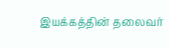இயக்கத்தின் தலைவர்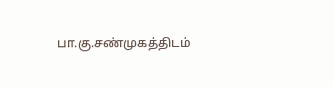பா.கு.சண்முகத்திடம்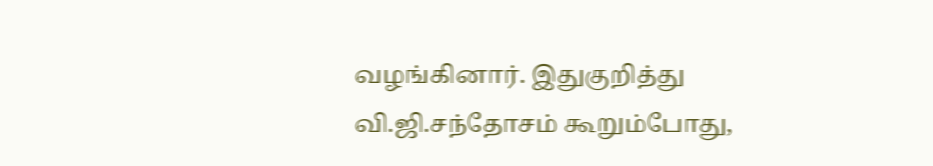வழங்கினார். இதுகுறித்து வி.ஜி.சந்தோசம் கூறும்போது,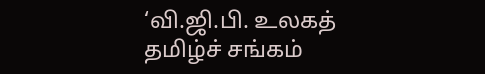‘வி.ஜி.பி. உலகத் தமிழ்ச் சங்கம்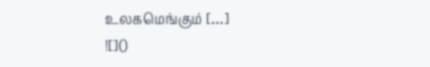உலகமெங்கும் […]
![]()